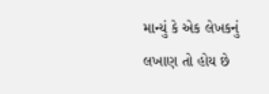માન્યું કે એક લેખકનું લખાણ તો હોય છે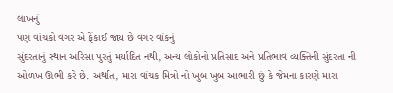લાખનું
પણ વાંચકો વગર એ ફેંકાઈ જાય છે વગર વાંકનું
સુંદરતાનું સ્થાન અરિસા પુરતું મર્યાદિત નથી, અન્ય લોકોનો પ્રતિસાદ અને પ્રતિભાવ વ્યક્તિની સુંદરતા ની ઓળખ ઊભી કરે છે. અર્થાત, મારા વાંચક મિત્રો નો ખુબ ખુબ આભારી છું કે જેમના કારણે મારા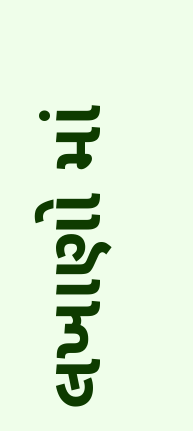લખાણો માં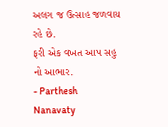અલગ જ ઉત્સાહ જળવાય રહે છે.
ફરી એક વખત આપ સહુ નો આભાર.
- Parthesh Nanavaty